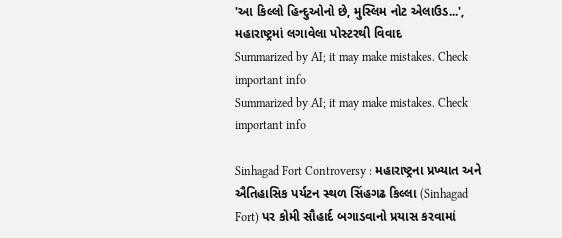'આ કિલ્લો હિન્દુઓનો છે, મુસ્લિમ નોટ એલાઉડ...', મહારાષ્ટ્રમાં લગાવેલા પોસ્ટરથી વિવાદ
Summarized by AI; it may make mistakes. Check important info
Summarized by AI; it may make mistakes. Check important info

Sinhagad Fort Controversy : મહારાષ્ટ્રના પ્રખ્યાત અને ઐતિહાસિક પર્યટન સ્થળ સિંહગઢ કિલ્લા (Sinhagad Fort) પર કોમી સૌહાર્દ બગાડવાનો પ્રયાસ કરવામાં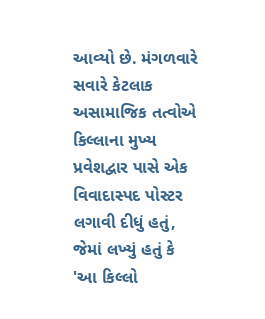આવ્યો છે. મંગળવારે સવારે કેટલાક અસામાજિક તત્વોએ કિલ્લાના મુખ્ય પ્રવેશદ્વાર પાસે એક વિવાદાસ્પદ પોસ્ટર લગાવી દીધું હતું, જેમાં લખ્યું હતું કે 'આ કિલ્લો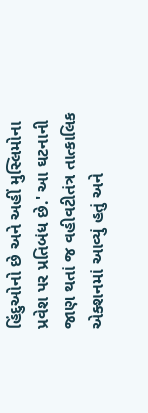હિંદુઓનો છે અને અહીં મુસ્લિમોના પ્રવેશ પર પ્રતિબંધ છે.' આ ઘટનાની જાણ થતાં જ વહીવટીતંત્ર તાત્કાલિક એક્શનમાં આવ્યું હતું અને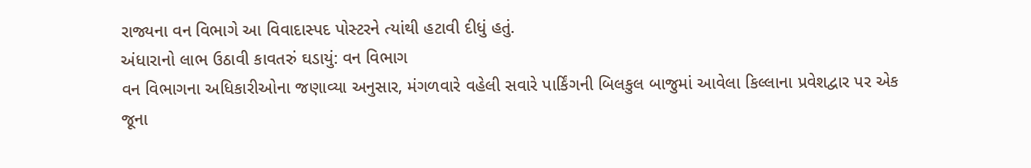રાજ્યના વન વિભાગે આ વિવાદાસ્પદ પોસ્ટરને ત્યાંથી હટાવી દીધું હતું.
અંધારાનો લાભ ઉઠાવી કાવતરું ઘડાયું: વન વિભાગ
વન વિભાગના અધિકારીઓના જણાવ્યા અનુસાર, મંગળવારે વહેલી સવારે પાર્કિંગની બિલકુલ બાજુમાં આવેલા કિલ્લાના પ્રવેશદ્વાર પર એક જૂના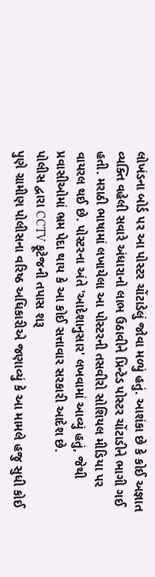લોખંડના બોર્ડ પર આ પોસ્ટર ચોંટાડેલું જોવા મળ્યું હતું. આશંકા છે કે કોઈ અજ્ઞાત વ્યક્તિ વહેલી સવારે અંધારાનો લાભ ઉઠાવીને પ્રિન્ટેડ પોસ્ટર ચોંટાડીને ભાગી ગઈ હતી. મરાઠી ભાષામાં લખાયેલા આ પોસ્ટરની તસવીરો સોશિયલ મીડિયા પર વાયરલ થઈ છે. પોસ્ટરના અંતે 'આદેશાનુસાર' લખવામાં આવ્યું હતું, જેથી પ્રવાસીઓમાં ભ્રમ પેદા થાય કે આ કોઈ સત્તાવાર સરકારી આદેશ છે.
પોલીસ દ્વારા CCTV ફૂટેજની તપાસ શરૂ
પુણે ગ્રામીણ પોલીસના વરિષ્ઠ અધિકારીએ જણાવ્યું કે આ મામલે હજુ સુધી કોઈ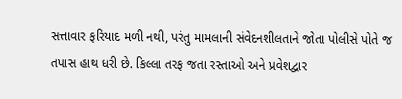સત્તાવાર ફરિયાદ મળી નથી, પરંતુ મામલાની સંવેદનશીલતાને જોતા પોલીસે પોતે જ તપાસ હાથ ધરી છે. કિલ્લા તરફ જતા રસ્તાઓ અને પ્રવેશદ્વાર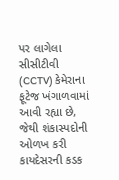પર લાગેલા સીસીટીવી (CCTV) કેમેરાના ફૂટેજ ખંગાળવામાં આવી રહ્યા છે, જેથી શંકાસ્પદોની ઓળખ કરી કાયદેસરની કડક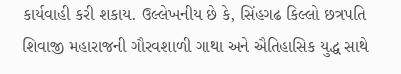કાર્યવાહી કરી શકાય. ઉલ્લેખનીય છે કે, સિંહગઢ કિલ્લો છત્રપતિ શિવાજી મહારાજની ગૌરવશાળી ગાથા અને ઐતિહાસિક યુદ્ધ સાથે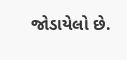જોડાયેલો છે.